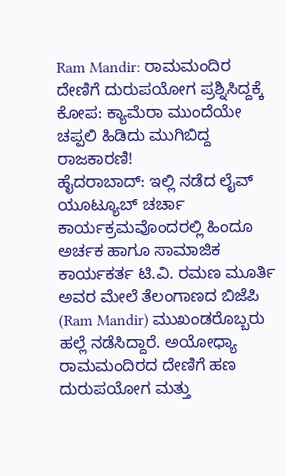Ram Mandir: ರಾಮಮಂದಿರ ದೇಣಿಗೆ ದುರುಪಯೋಗ ಪ್ರಶ್ನಿಸಿದ್ದಕ್ಕೆ ಕೋಪ: ಕ್ಯಾಮೆರಾ ಮುಂದೆಯೇ ಚಪ್ಪಲಿ ಹಿಡಿದು ಮುಗಿಬಿದ್ದ ರಾಜಕಾರಣಿ!
ಹೈದರಾಬಾದ್: ಇಲ್ಲಿ ನಡೆದ ಲೈವ್ ಯೂಟ್ಯೂಬ್ ಚರ್ಚಾ ಕಾರ್ಯಕ್ರಮವೊಂದರಲ್ಲಿ ಹಿಂದೂ ಅರ್ಚಕ ಹಾಗೂ ಸಾಮಾಜಿಕ ಕಾರ್ಯಕರ್ತ ಟಿ.ವಿ. ರಮಣ ಮೂರ್ತಿ ಅವರ ಮೇಲೆ ತೆಲಂಗಾಣದ ಬಿಜೆಪಿ (Ram Mandir) ಮುಖಂಡರೊಬ್ಬರು ಹಲ್ಲೆ ನಡೆಸಿದ್ದಾರೆ. ಅಯೋಧ್ಯಾ ರಾಮಮಂದಿರದ ದೇಣಿಗೆ ಹಣ ದುರುಪಯೋಗ ಮತ್ತು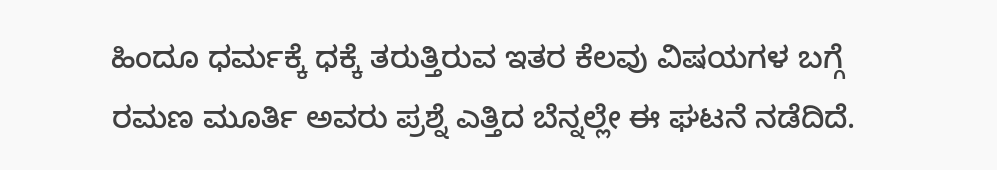ಹಿಂದೂ ಧರ್ಮಕ್ಕೆ ಧಕ್ಕೆ ತರುತ್ತಿರುವ ಇತರ ಕೆಲವು ವಿಷಯಗಳ ಬಗ್ಗೆ ರಮಣ ಮೂರ್ತಿ ಅವರು ಪ್ರಶ್ನೆ ಎತ್ತಿದ ಬೆನ್ನಲ್ಲೇ ಈ ಘಟನೆ ನಡೆದಿದೆ.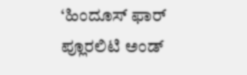‘ಹಿಂದೂಸ್ ಫಾರ್ ಪ್ಲೂರಲಿಟಿ ಅಂಡ್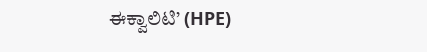ಈಕ್ವಾಲಿಟಿ’ (HPE)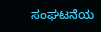ಸಂಘಟನೆಯ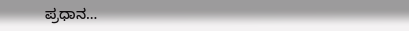ಪ್ರಧಾನ…